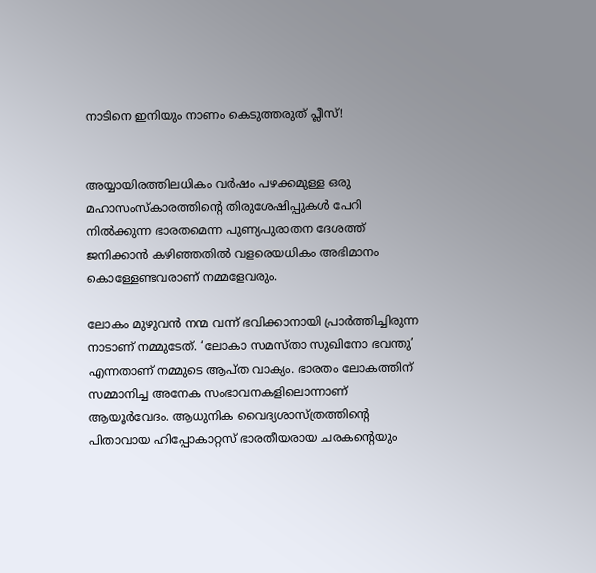നാടിനെ ഇനിയും നാണം കെടുത്തരുത് പ്ലീസ്!


അയ്യായിരത്തിലധികം വർഷം പഴക്കമുള്ള ഒരു മഹാസംസ്‌കാരത്തിന്റെ തിരുശേഷിപ്പുകൾ പേറി നിൽക്കുന്ന ഭാരതമെന്ന പുണ്യപുരാതന ദേശത്ത് ജനിക്കാൻ കഴിഞ്ഞതിൽ വളരെയധികം അഭിമാനം കൊള്ളേണ്ടവരാണ് നമ്മളേവരും.

ലോകം മുഴുവൻ നന്മ വന്ന് ഭവിക്കാനായി പ്രാർത്തിച്ചിരുന്ന നാടാണ് നമ്മുടേത്. ‘ലോകാ സമസ്താ സുഖിനോ ഭവന്തു’ എന്നതാണ് നമ്മുടെ ആപ്ത വാക്യം. ഭാരതം ലോകത്തിന് സമ്മാനിച്ച അനേക സംഭാവനകളിലൊന്നാണ് ആയൂർവേദം. ആധുനിക വൈദ്യശാസ്ത്രത്തിന്റെ പിതാവായ ഹിപ്പോകാറ്റസ് ഭാരതീയരായ ചരകന്റെയും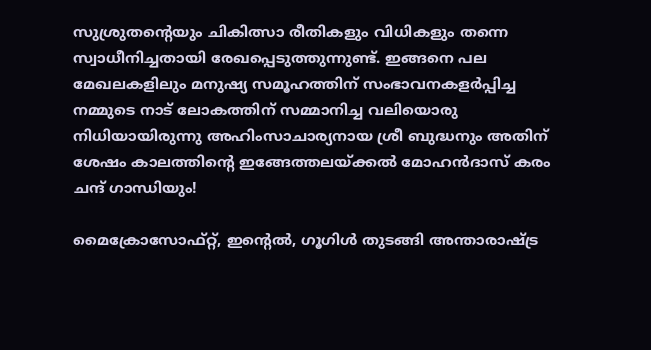സുശ്രുതന്റെയും ചികിത്സാ രീതികളും വിധികളും തന്നെ സ്വാധീനിച്ചതായി രേഖപ്പെടുത്തുന്നുണ്ട്. ഇങ്ങനെ പല മേഖലകളിലും മനുഷ്യ സമൂഹത്തിന് സംഭാവനകളർപ്പിച്ച നമ്മുടെ നാട് ലോകത്തിന് സമ്മാനിച്ച വലിയൊരു നിധിയായിരുന്നു അഹിംസാചാര്യനായ ശ്രീ ബുദ്ധനും അതിന് ശേഷം കാലത്തിന്റെ ഇങ്ങേത്തലയ്ക്കൽ മോഹൻദാസ്‌ കരം ചന്ദ് ഗാന്ധിയും!

മൈക്രോസോഫ്റ്റ്‌, ഇന്റെൽ, ഗൂഗിൾ തുടങ്ങി അന്താരാഷ്ട്ര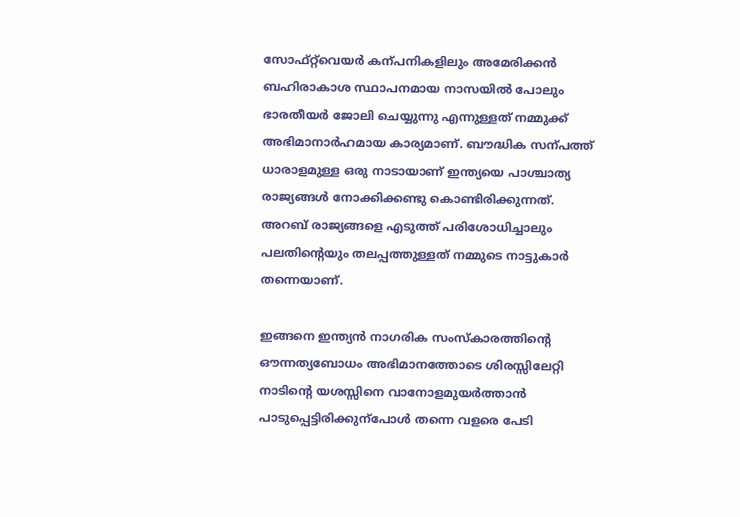സോഫ്റ്റ്‌വെയർ കന്പനികളിലും അമേരിക്കൻ ബഹിരാകാശ സ്ഥാപനമായ നാസയിൽ പോലും ഭാരതീയർ ജോലി ചെയ്യുന്നു എന്നുള്ളത് നമ്മുക്ക് അഭിമാനാർഹമായ കാര്യമാണ്. ബൗദ്ധിക സന്പത്ത് ധാരാളമുള്ള ഒരു നാടായാണ് ഇന്ത്യയെ പാശ്ചാത്യ രാജ്യങ്ങൾ നോക്കിക്കണ്ടു കൊണ്ടിരിക്കുന്നത്. അറബ് രാജ്യങ്ങളെ എടുത്ത് പരിശോധിച്ചാലും പലതിന്റെയും തലപ്പത്തുള്ളത് നമ്മുടെ നാട്ടുകാർ തന്നെയാണ്.

ഇങ്ങനെ ഇന്ത്യൻ നാഗരിക സംസ്കാരത്തിന്റെ ഔന്നത്യബോധം അഭിമാനത്തോടെ ശിരസ്സിലേറ്റി നാടിന്റെ യശസ്സിനെ വാനോളമുയർത്താൻ പാടുപ്പെട്ടിരിക്കുന്പോൾ തന്നെ വളരെ പേടി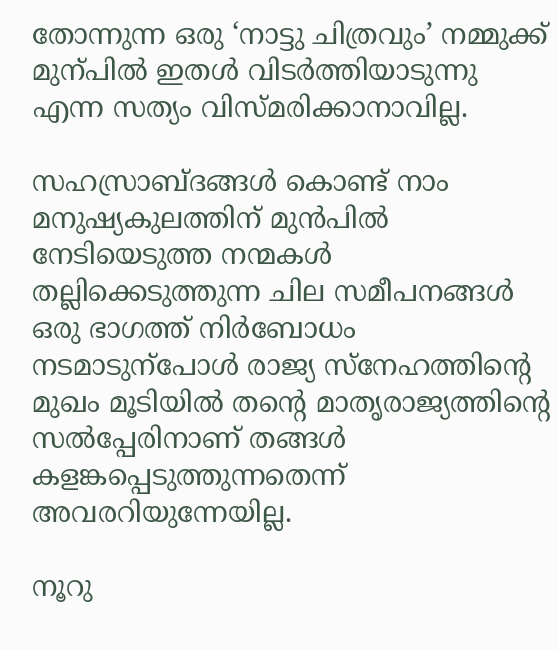തോന്നുന്ന ഒരു ‘നാട്ടു ചിത്രവും’ നമ്മുക്ക് മുന്പിൽ ഇതൾ വിടർത്തിയാടുന്നു എന്ന സത്യം വിസ്മരിക്കാനാവില്ല.

സഹസ്രാബ്ദങ്ങൾ കൊണ്ട് നാം മനുഷ്യകുലത്തിന് മുൻപിൽ നേടിയെടുത്ത നന്മകൾ തല്ലിക്കെടുത്തുന്ന ചില സമീപനങ്ങൾ ഒരു ഭാഗത്ത് നിർബോധം നടമാടുന്പോൾ രാജ്യ സ്നേഹത്തിന്റെ മുഖം മൂടിയിൽ തന്റെ മാതൃരാജ്യത്തിന്റെ സൽപ്പേരിനാണ് തങ്ങൾ കളങ്കപ്പെടുത്തുന്നതെന്ന് അവരറിയുന്നേയില്ല.

നൂറു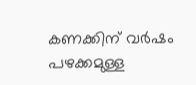കണക്കിന് വർഷം പഴക്കമുള്ള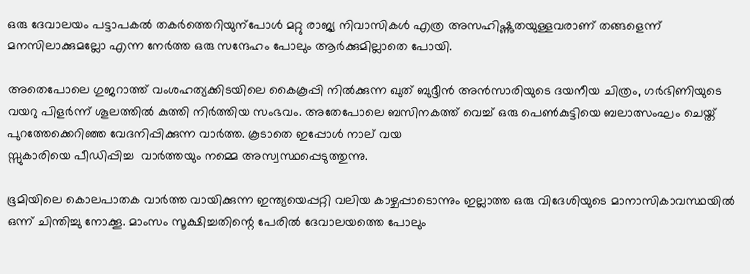ഒരു ദേവാലയം പട്ടാപകൽ തകർത്തെറിയുന്പോൾ മറ്റു രാജ്യ നിവാസികൾ എത്ര അസഹിഷ്ണുതയുള്ളവരാണ് തങ്ങളെന്ന് മനസിലാക്കുമല്ലോ എന്ന നേർത്ത ഒരു സന്ദേഹം പോലും ആർക്കുമില്ലാതെ പോയി.

അതെപോലെ ഗുജറാത്ത് വംശഹത്യക്കിടയിലെ കൈകൂപ്പി നിൽക്കുന്ന ഖുത് ബുദ്ദീൻ അൻസാരിയുടെ ദയനീയ ചിത്രം, ഗർഭിണിയുടെ വയറു പിളർന്ന് ശൂലത്തിൽ കുത്തി നിർത്തിയ സംഭവം. അതേപോലെ ബസിനകത്ത് വെച്ച് ഒരു പെൺ‍കുട്ടിയെ ബലാത്സംഘം ചെയ്ത് പുറത്തേക്കെറിഞ്ഞ വേദനിപ്പിക്കുന്ന വാർത്ത. കൂടാതെ ഇപ്പോൾ നാല് വയ
സ്സുകാരിയെ പീഡിപ്പിച്ച  വാർത്തയും നമ്മെ അസ്വസ്ഥപ്പെടുത്തുന്നു.

ഭൂമിയിലെ കൊലപാതക വാർത്ത വായിക്കുന്ന ഇന്ത്യയെപ്പറ്റി വലിയ കാഴ്ചപ്പാടൊന്നും ഇല്ലാത്ത ഒരു വിദേശിയുടെ മാനാസികാവസ്ഥയിൽ ഒന്ന് ചിന്തിച്ചു നോക്കൂ. മാംസം സൂക്ഷിച്ചതിന്റെ പേരിൽ ദേവാലയത്തെ പോലും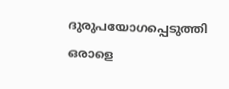ദുരുപയോഗപ്പെടുത്തി ഒരാളെ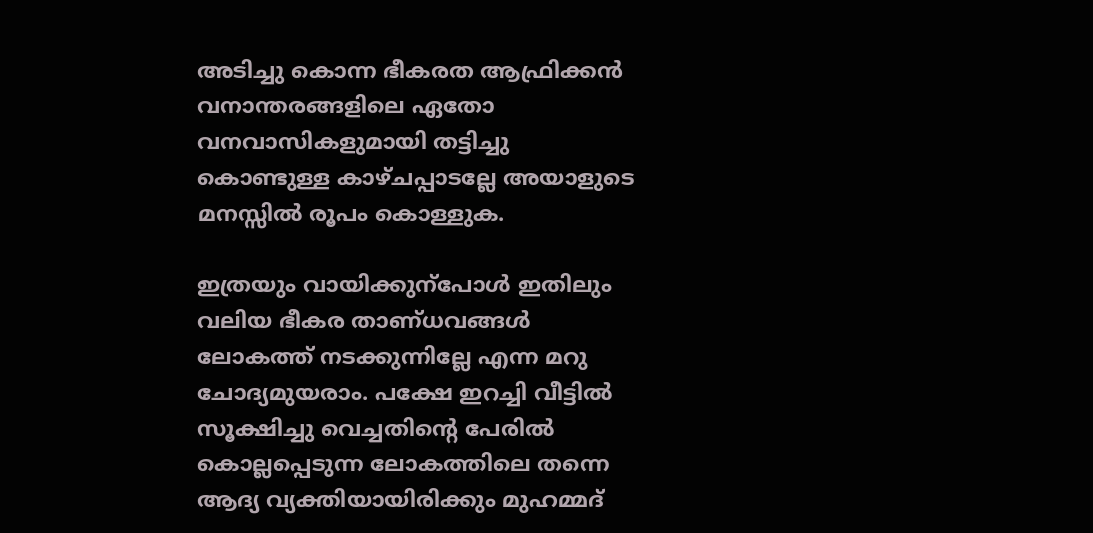അടിച്ചു കൊന്ന ഭീകരത ആഫ്രിക്കൻ വനാന്തരങ്ങളിലെ ഏതോ വനവാസികളുമായി തട്ടിച്ചു കൊണ്ടുള്ള കാഴ്ചപ്പാടല്ലേ അയാളുടെ മനസ്സിൽ രൂപം കൊള്ളുക.

ഇത്രയും വായിക്കുന്പോൾ ഇതിലും വലിയ ഭീകര താണ്ധവങ്ങൾ ലോകത്ത് നടക്കുന്നില്ലേ എന്ന മറു ചോദ്യമുയരാം. പക്ഷേ ഇറച്ചി വീട്ടിൽ സൂക്ഷിച്ചു വെച്ചതിന്റെ പേരിൽ കൊല്ലപ്പെടുന്ന ലോകത്തിലെ തന്നെ ആദ്യ വ്യക്തിയായിരിക്കും മുഹമ്മദ്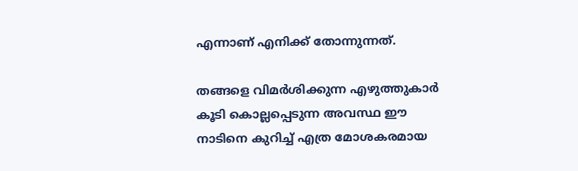എന്നാണ് എനിക്ക് തോന്നുന്നത്.

തങ്ങളെ വിമർശിക്കുന്ന എഴുത്തുകാർ കൂടി കൊല്ലപ്പെടുന്ന അവസ്ഥ ഈ നാടിനെ കുറിച്ച് എത്ര മോശകരമായ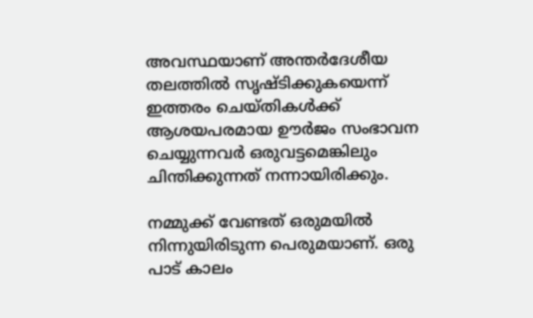അവസ്ഥയാണ് അന്തർദേശീയ തലത്തിൽ സൃഷ്ടിക്കുകയെന്ന് ഇത്തരം ചെയ്തികൾക്ക് ആശയപരമായ ഊർജം സംഭാവന ചെയ്യുന്നവർ ഒരുവട്ടമെങ്കിലും ചിന്തിക്കുന്നത് നന്നായിരിക്കും.

നമ്മുക്ക് വേണ്ടത് ഒരുമയിൽ നിന്നുയിരിടുന്ന പെരുമയാണ്. ഒരു പാട് കാലം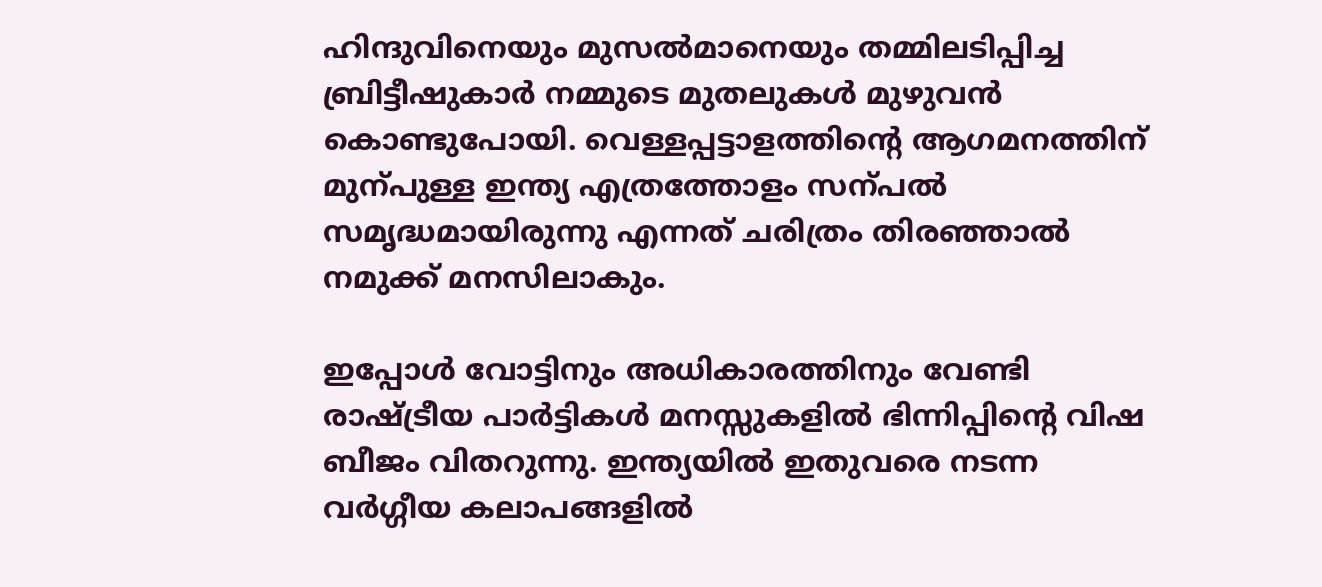ഹിന്ദുവിനെയും മുസൽമാനെയും തമ്മിലടിപ്പിച്ച ബ്രിട്ടീഷുകാർ നമ്മുടെ മുതലുകൾ മുഴുവൻ കൊണ്ടുപോയി. വെള്ളപ്പട്ടാളത്തിന്റെ ആഗമനത്തിന് മുന്പുള്ള ഇന്ത്യ എത്രത്തോളം സന്പൽ സമൃദ്ധമായിരുന്നു എന്നത് ചരിത്രം തിരഞ്ഞാൽ നമുക്ക് മനസിലാകും.

ഇപ്പോൾ വോട്ടിനും അധികാരത്തിനും വേണ്ടി രാഷ്ട്രീയ പാർട്ടികൾ മനസ്സുകളിൽ ഭിന്നിപ്പിന്റെ വിഷ ബീജം വിതറുന്നു. ഇന്ത്യയിൽ ഇതുവരെ നടന്ന വർഗ്ഗീയ കലാപങ്ങളിൽ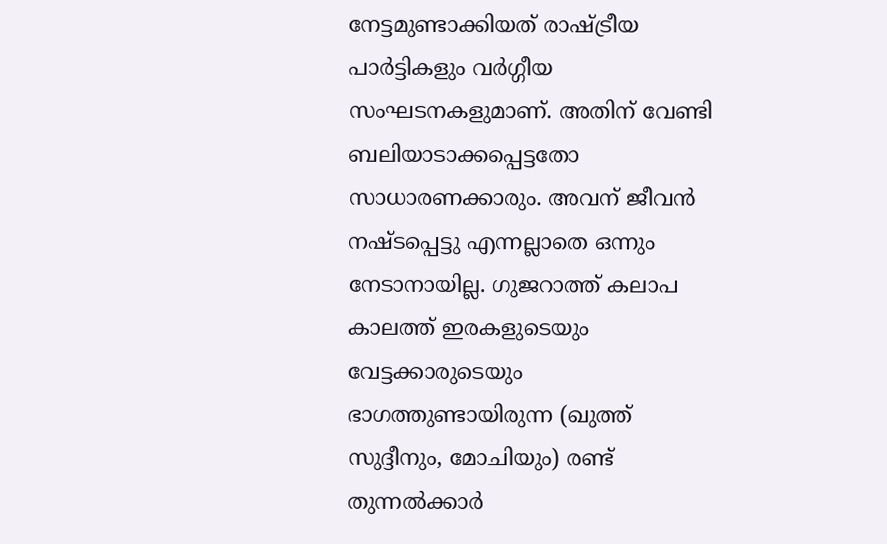നേട്ടമുണ്ടാക്കിയത് രാഷ്ട്രീയ പാർട്ടികളും വർഗ്ഗീയ സംഘടനകളുമാണ്. അതിന് വേണ്ടി ബലിയാടാക്കപ്പെട്ടതോ സാധാരണക്കാരും. അവന് ജീവൻ നഷ്ടപ്പെട്ടു എന്നല്ലാതെ ഒന്നും നേടാനായില്ല. ഗുജറാത്ത് കലാപ കാലത്ത് ഇരകളുടെയും വേട്ടക്കാരുടെയും ഭാഗത്തുണ്ടായിരുന്ന (ഖുത്ത് സുദ്ദീനും, മോചിയും) രണ്ട് തുന്നൽക്കാർ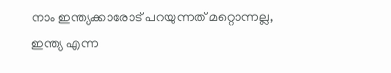നാം ഇന്ത്യക്കാരോട് പറയുന്നത് മറ്റൊന്നല്ല, ഇന്ത്യ എന്ന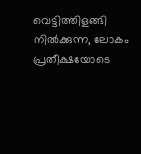വെട്ടിത്തിളങ്ങി നിൽക്കുന്ന, ലോകം പ്രതീക്ഷയോടെ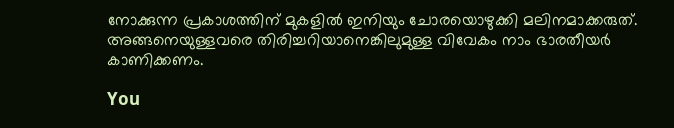നോക്കുന്ന പ്രകാശത്തിന് മുകളിൽ ഇനിയും ചോരയൊഴുക്കി മലിനമാക്കരുത്. അങ്ങനെയുള്ളവരെ തിരിച്ചറിയാനെങ്കിലുമുള്ള വിവേകം നാം ഭാരതീയർ കാണിക്കണം.

You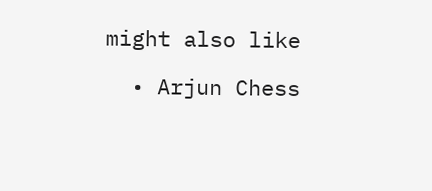might also like

  • Arjun Chess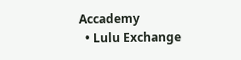Accademy
  • Lulu Exchange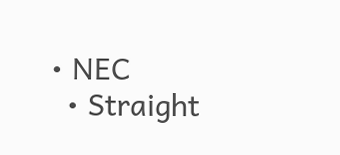• NEC
  • Straight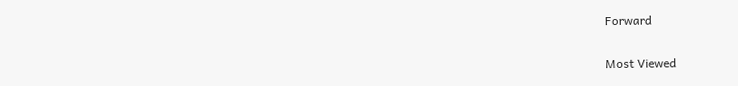Forward

Most Viewed